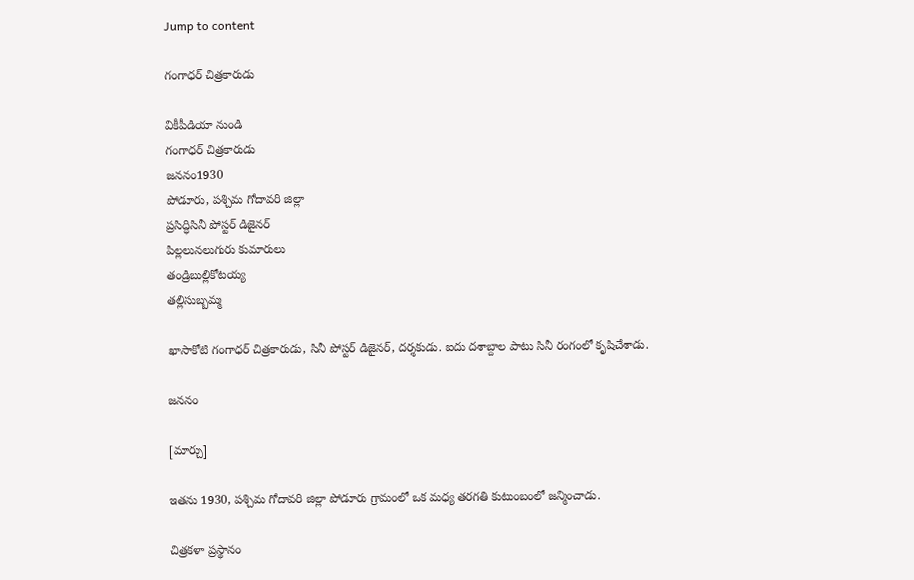Jump to content

గంగాధర్ చిత్రకారుడు

వికీపీడియా నుండి
గంగాధర్ చిత్రకారుడు
జననం1930
పోడూరు, పశ్చిమ గోదావరి జిల్లా
ప్రసిద్ధిసినీ పోస్టర్ డిజైనర్
పిల్లలునలుగురు కుమారులు
తండ్రిబుల్లికోటయ్య
తల్లిసుబ్బమ్మ

ఖాసాకోటి గంగాధర్ చిత్రకారుడు, సినీ పోస్టర్ డిజైనర్, దర్శకుడు. ఐదు దశాబ్దాల పాటు సినీ రంగంలో కృషిచేశాడు.

జననం

[మార్చు]

ఇతను 1930, పశ్చిమ గోదావరి జిల్లా పోడూరు గ్రామంలో ఒక మధ్య తరగతి కుటుంబంలో జన్మించాడు.

చిత్రకళా ప్రస్థానం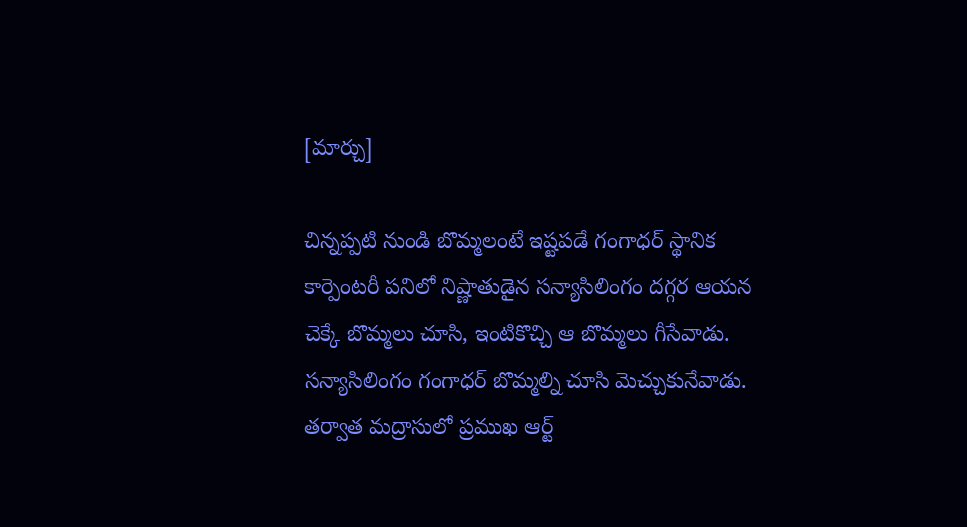[మార్చు]

చిన్నప్పటి నుండి బొమ్మలంటే ఇష్టపడే గంగాధర్ స్థానిక కార్పెంటరీ పనిలో నిష్ణాతుడైన సన్యాసిలింగం దగ్గర ఆయన చెక్కే బొమ్మలు చూసి, ఇంటికొచ్చి ఆ బొమ్మలు గీసేవాడు. సన్యాసిలింగం గంగాధర్ బొమ్మల్ని చూసి మెచ్చుకునేవాడు. తర్వాత మద్రాసులో ప్రముఖ ఆర్ట్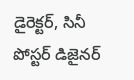డైరెక్టర్, సినీ పోస్టర్ డిజైనర్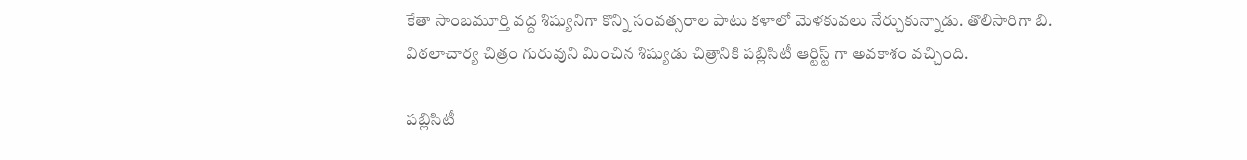కేతా సాంబమూర్తి వద్ద శిష్యునిగా కొన్ని సంవత్సరాల పాటు కళాలో మెళకువలు నేర్చుకున్నాడు. తొలిసారిగా బి. విఠలాచార్య చిత్రం గురువుని మించిన శిష్యుడు చిత్రానికి పబ్లిసిటీ ఆర్టిస్ట్ గా అవకాశం వచ్చింది.

పబ్లిసిటీ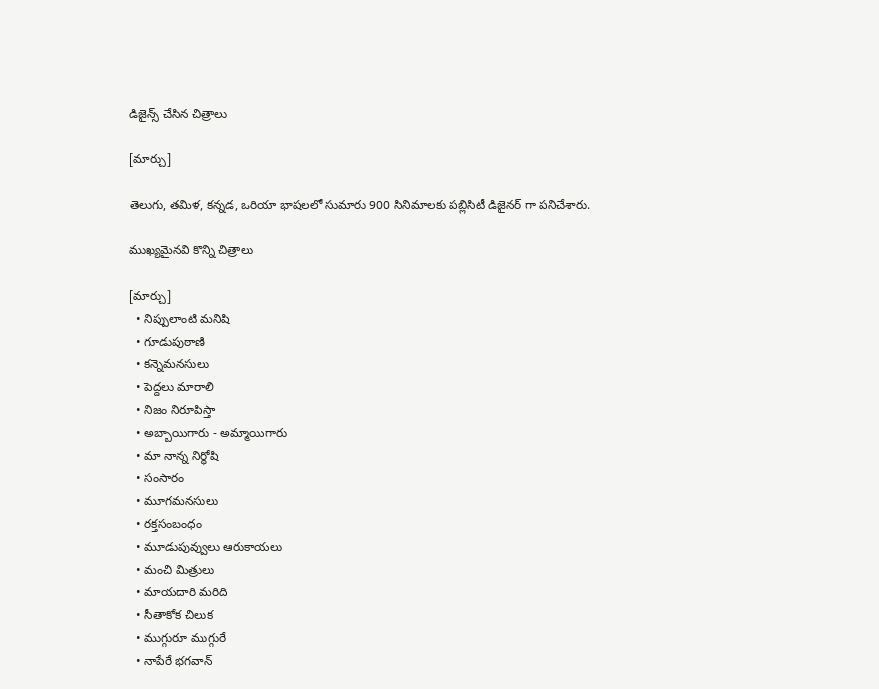డిజైన్స్ చేసిన చిత్రాలు

[మార్చు]

తెలుగు, తమిళ, కన్నడ, ఒరియా భాషలలో సుమారు 900 సినిమాలకు పబ్లిసిటీ డిజైనర్ గా పనిచేశారు.

ముఖ్యమైనవి కొన్ని చిత్రాలు

[మార్చు]
  • నిప్పులాంటి మనిషి
  • గూడుపుఠాణి
  • కన్నెమనసులు
  • పెద్దలు మారాలి
  • నిజం నిరూపిస్తా
  • అబ్బాయిగారు - అమ్మాయిగారు
  • మా నాన్న నిర్థోషి
  • సంసారం
  • మూగమనసులు
  • రక్తసంబంధం
  • మూడుపువ్వులు ఆరుకాయలు
  • మంచి మిత్రులు
  • మాయదారి మరిది
  • సీతాకోక చిలుక
  • ముగ్గురూ ముగ్గురే
  • నాపేరే భగవాన్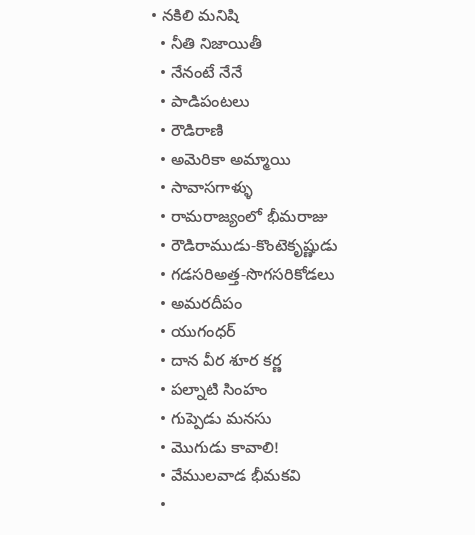• నకిలి మనిషి
  • నీతి నిజాయితీ
  • నేనంటే నేనే
  • పాడిపంటలు
  • రౌడిరాణి
  • అమెరికా అమ్మాయి
  • సావాసగాళ్ళు
  • రామరాజ్యంలో భీమరాజు
  • రౌడిరాముడు-కొంటెకృష్ణుడు
  • గడసరిఅత్త-సొగసరికోడలు
  • అమరదీపం
  • యుగంధర్
  • దాన వీర శూర కర్ణ
  • పల్నాటి సింహం
  • గుప్పెడు మనసు
  • మొగుడు కావాలి!
  • వేములవాడ భీమకవి
  •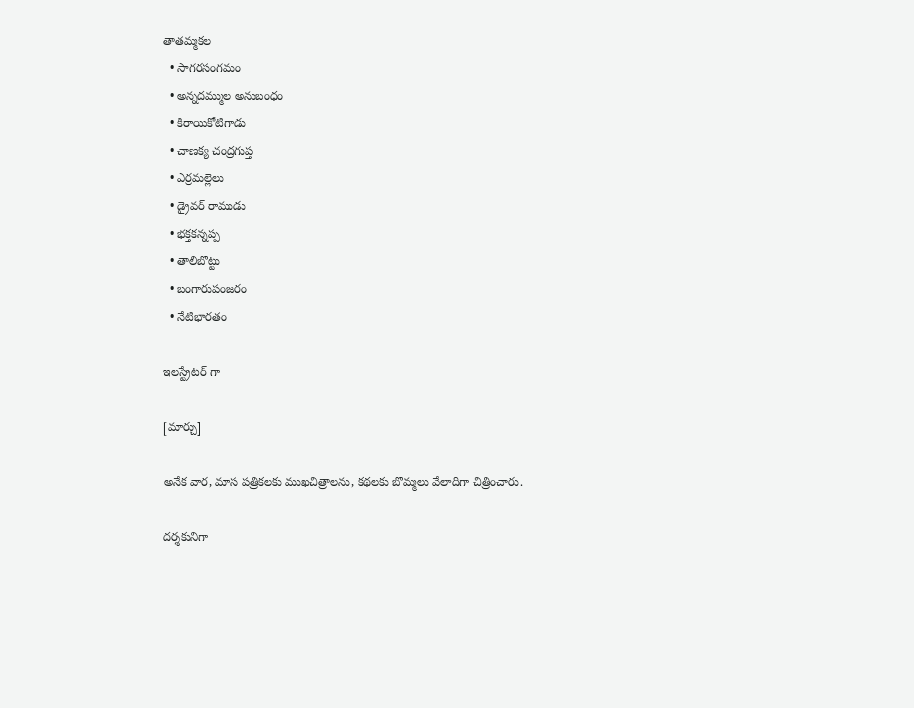తాతమ్మకల
  • సాగరసంగమం
  • అన్నదమ్ముల అనుబంధం
  • కిరాయికోటిగాడు
  • చాణక్య చంద్రగుప్త
  • ఎర్రమల్లెలు
  • డ్రైవర్ రాముడు
  • భక్తకన్నప్ప
  • తాలిబొట్టు
  • బంగారుపంజరం
  • నేటిభారతం

ఇలస్ట్రేటర్ గా

[మార్చు]

అనేక వార, మాస పత్రికలకు ముఖచిత్రాలను, కథలకు బొమ్మలు వేలాదిగా చిత్రించారు.

దర్శకునిగా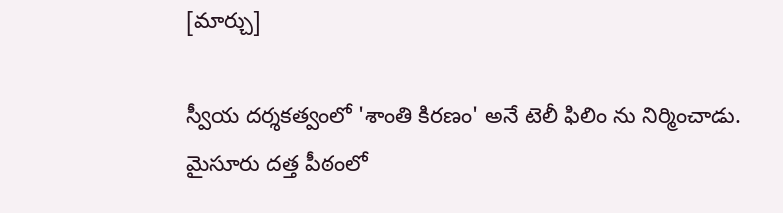[మార్చు]

స్వీయ దర్శకత్వంలో 'శాంతి కిరణం' అనే టెలీ ఫిలిం ను నిర్మించాడు. మైసూరు దత్త పీఠంలో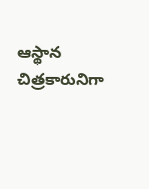ఆస్థాన చిత్రకారునిగా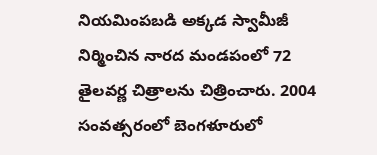నియమింపబడి అక్కడ స్వామీజీ నిర్మించిన నారద మండపంలో 72 తైలవర్ణ చిత్రాలను చిత్రించారు. 2004 సంవత్సరంలో బెంగళూరులో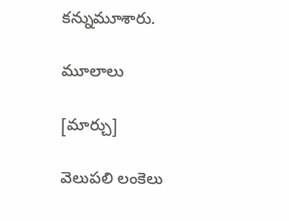కన్నుమూశారు.

మూలాలు

[మార్చు]

వెలుపలి లంకెలు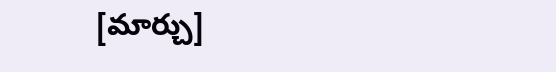[మార్చు]